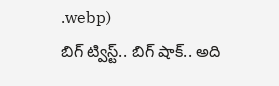.webp)
బిగ్ ట్విస్ట్.. బిగ్ షాక్.. అది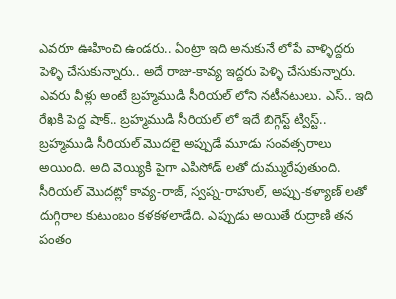ఎవరూ ఊహించి ఉండరు.. ఏంట్రా ఇది అనుకునే లోపే వాళ్ళిద్దరు పెళ్ళి చేసుకున్నారు.. అదే రాజు-కావ్య ఇద్దరు పెళ్ళి చేసుకున్నారు. ఎవరు వీళ్లు అంటే బ్రహ్మముడి సీరియల్ లోని నటీనటులు. ఎస్.. ఇది రేఖకి పెద్ద షాక్.. బ్రహ్మముడి సీరియల్ లో ఇదే బిగ్గెస్ట్ ట్విస్ట్.. బ్రహ్మముడి సీరియల్ మొదలై అప్పుడే మూడు సంవత్సరాలు అయింది. అది వెయ్యికి పైగా ఎపిసోడ్ లతో దుమ్మురేపుతుంది. సీరియల్ మొదట్లో కావ్య-రాజ్, స్వప్న-రాహుల్, అప్పు-కళ్యాణ్ లతో దుగ్గిరాల కుటుంబం కళకళలాడేది. ఎప్పుడు అయితే రుద్రాణి తన పంతం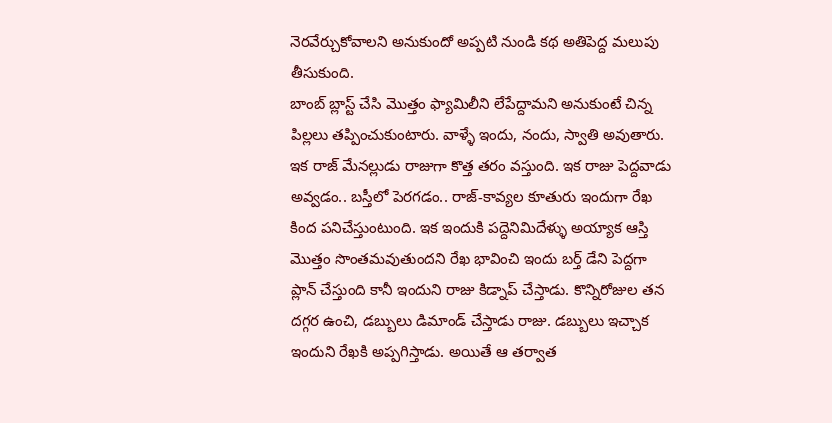నెరవేర్చుకోవాలని అనుకుందో అప్పటి నుండి కథ అతిపెద్ద మలుపు తీసుకుంది.
బాంబ్ బ్లాస్ట్ చేసి మొత్తం ఫ్యామిలీని లేపేద్దామని అనుకుంటే చిన్న పిల్లలు తప్పించుకుంటారు. వాళ్ళే ఇందు, నందు, స్వాతి అవుతారు. ఇక రాజ్ మేనల్లుడు రాజుగా కొత్త తరం వస్తుంది. ఇక రాజు పెద్దవాడు అవ్వడం.. బస్తీలో పెరగడం.. రాజ్-కావ్యల కూతురు ఇందుగా రేఖ కింద పనిచేస్తుంటుంది. ఇక ఇందుకి పద్దెనిమిదేళ్ళు అయ్యాక ఆస్తి మొత్తం సొంతమవుతుందని రేఖ భావించి ఇందు బర్త్ డేని పెద్దగా ప్లాన్ చేస్తుంది కానీ ఇందుని రాజు కిడ్నాప్ చేస్తాడు. కొన్నిరోజుల తన దగ్గర ఉంచి, డబ్బులు డిమాండ్ చేస్తాడు రాజు. డబ్బులు ఇచ్చాక ఇందుని రేఖకి అప్పగిస్తాడు. అయితే ఆ తర్వాత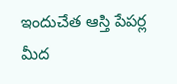ఇందుచేత ఆస్తి పేపర్ల మీద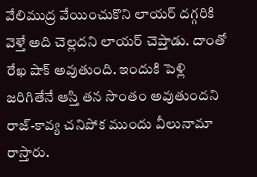వేలిముద్ర వేయించుకొని లాయర్ దగ్గరికి వెళ్తే అది చెల్లదని లాయర్ చెప్తాడు. దాంతో రేఖ షాక్ అవుతుంది. ఇందుకి పెళ్లి జరిగితేనే ఆస్తి తన సొంతం అవుతుందని రాజ్-కావ్య చనిపోక ముందు వీలునామా రాస్తారు.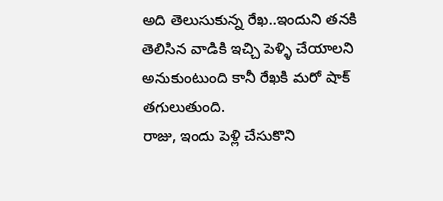అది తెలుసుకున్న రేఖ..ఇందుని తనకి తెలిసిన వాడికి ఇచ్చి పెళ్ళి చేయాలని అనుకుంటుంది కానీ రేఖకి మరో షాక్ తగులుతుంది.
రాజు, ఇందు పెళ్లి చేసుకొని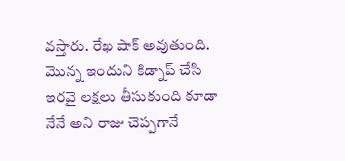వస్తారు. రేఖ షాక్ అవుతుంది. మొన్న ఇందుని కిడ్నాప్ చేసి ఇరవై లక్షలు తీసుకుంది కూడా నేనే అని రాజు చెప్పగానే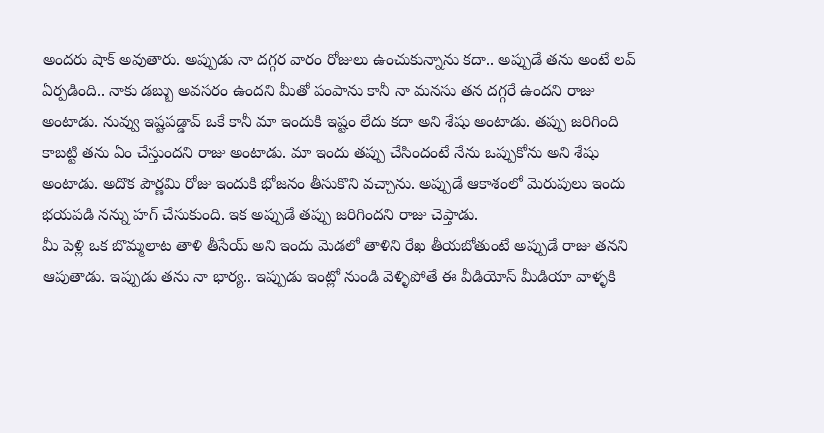అందరు షాక్ అవుతారు. అప్పుడు నా దగ్గర వారం రోజులు ఉంచుకున్నాను కదా.. అప్పుడే తను అంటే లవ్ ఏర్పడింది.. నాకు డబ్బు అవసరం ఉందని మీతో పంపాను కానీ నా మనసు తన దగ్గరే ఉందని రాజు అంటాడు. నువ్వు ఇష్టపడ్డావ్ ఒకే కానీ మా ఇందుకి ఇష్టం లేదు కదా అని శేషు అంటాడు. తప్పు జరిగింది కాబట్టి తను ఏం చేస్తుందని రాజు అంటాడు. మా ఇందు తప్పు చేసిందంటే నేను ఒప్పుకోను అని శేషు అంటాడు. అదొక పౌర్ణమి రోజు ఇందుకి భోజనం తీసుకొని వచ్చాను. అప్పుడే ఆకాశంలో మెరుపులు ఇందు భయపడి నన్ను హగ్ చేసుకుంది. ఇక అప్పుడే తప్పు జరిగిందని రాజు చెప్తాడు.
మీ పెళ్లి ఒక బొమ్మలాట తాళి తీసేయ్ అని ఇందు మెడలో తాళిని రేఖ తీయబోతుంటే అప్పుడే రాజు తనని ఆపుతాడు. ఇప్పుడు తను నా భార్య.. ఇప్పుడు ఇంట్లో నుండి వెళ్ళిపోతే ఈ వీడియోస్ మీడియా వాళ్ళకి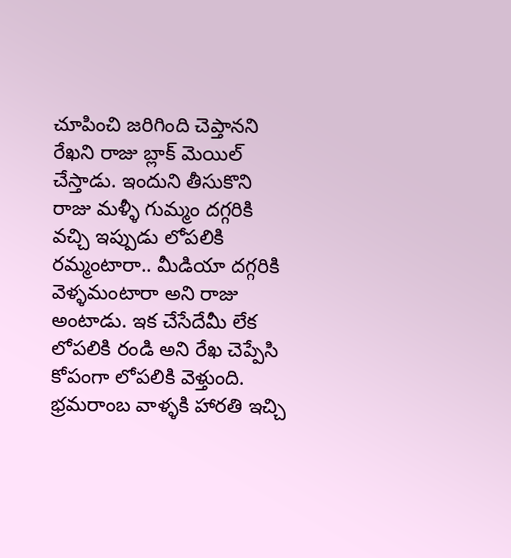చూపించి జరిగింది చెప్తానని రేఖని రాజు బ్లాక్ మెయిల్ చేస్తాడు. ఇందుని తీసుకొని రాజు మళ్ళీ గుమ్మం దగ్గరికి వచ్చి ఇప్పుడు లోపలికి రమ్మంటారా.. మీడియా దగ్గరికి వెళ్ళమంటారా అని రాజు అంటాడు. ఇక చేసేదేమీ లేక లోపలికి రండి అని రేఖ చెప్పేసి కోపంగా లోపలికి వెళ్తుంది. భ్రమరాంబ వాళ్ళకి హారతి ఇచ్చి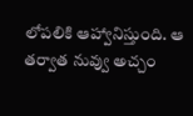లోపలికి ఆహ్వానిస్తుంది. ఆ తర్వాత నువ్వు అచ్చం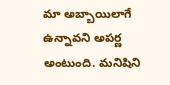మా అబ్బాయిలాగే ఉన్నావని అపర్ణ అంటుంది. మనిషిని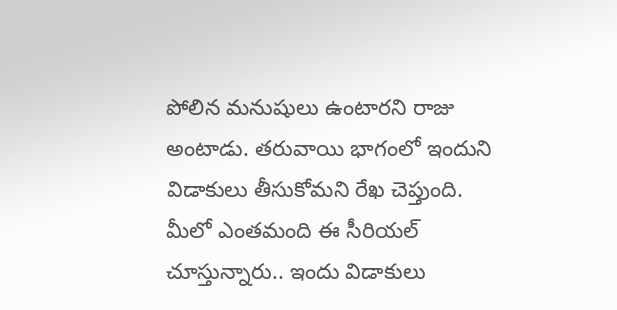పోలిన మనుషులు ఉంటారని రాజు అంటాడు. తరువాయి భాగంలో ఇందుని విడాకులు తీసుకోమని రేఖ చెప్తుంది. మీలో ఎంతమంది ఈ సీరియల్ చూస్తున్నారు.. ఇందు విడాకులు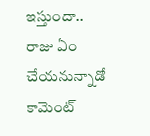ఇస్తుందా.. రాజు ఏం చేయనున్నాడో కామెంట్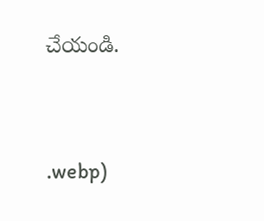చేయండి.




.webp)